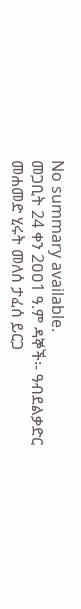No summary available.
መጋቢት 24 ቀን 2ዐዐ1 ዓ.ም ዳኞች፡- ዓብደልቃድር መሐመድ ሂሩት መለሰ ታፈሰ ይርጋ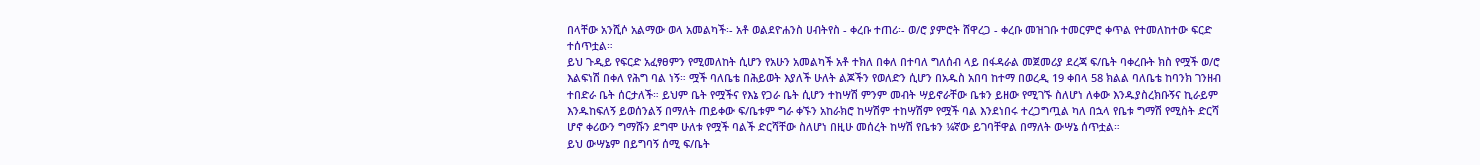በላቸው አንሺሶ አልማው ወላ አመልካች፡- አቶ ወልደዮሐንስ ሀብትየስ - ቀረቡ ተጠሪ፡- ወ/ሮ ያምሮት ሸዋረጋ - ቀረቡ መዝገቡ ተመርምሮ ቀጥል የተመለከተው ፍርድ ተሰጥቷል።
ይህ ጉዲይ የፍርድ አፈፃፀምን የሚመለከት ሲሆን የአሁን አመልካች አቶ ተክለ በቀለ በተባለ ግለሰብ ላይ በፋዳራል መጀመሪያ ደረጃ ፍ/ቤት ባቀረቡት ክስ የሟች ወ/ሮ እልፍነሽ በቀለ የሕግ ባል ነኝ። ሟች ባለቤቴ በሕይወት እያለች ሁለት ልጆችን የወለድን ሲሆን በአዱስ አበባ ከተማ በወረዲ 19 ቀበላ 58 ክልል ባለቤቴ ከባንክ ገንዘብ ተበድራ ቤት ሰርታለች። ይህም ቤት የሟችና የእኔ የጋራ ቤት ሲሆን ተከሣሽ ምንም መብት ሣይኖራቸው ቤቱን ይዘው የሚገኙ ስለሆነ ለቀው እንዱያስረክቡኝና ኪራይም እንዱከፍለኝ ይወሰንልኝ በማለት ጠይቀው ፍ/ቤቱም ግራ ቀኙን አከራክሮ ከሣሽም ተከሣሽም የሟች ባል እንደነበሩ ተረጋግጧል ካለ በኋላ የቤቱ ግማሽ የሚስት ድርሻ ሆኖ ቀሪውን ግማሹን ደግሞ ሁለቱ የሟች ባልች ድርሻቸው ስለሆነ በዚሁ መሰረት ከሣሽ የቤቱን ¼ኛው ይገባቸዋል በማለት ውሣኔ ሰጥቷል።
ይህ ውሣኔም በይግባኝ ሰሚ ፍ/ቤት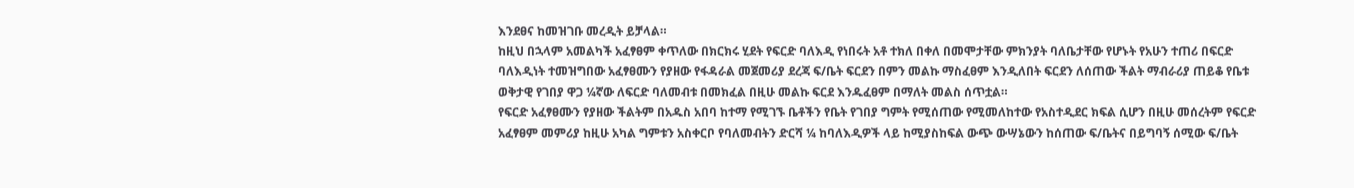እንደፀና ከመዝገቡ መረዲት ይቻላል።
ከዚህ በኋላም አመልካች አፈፃፀም ቀጥለው በክርክሩ ሂደት የፍርድ ባለእዲ የነበሩት አቶ ተክለ በቀለ በመሞታቸው ምክንያት ባለቤታቸው የሆኑት የአሁን ተጠሪ በፍርድ ባለእዲነት ተመዝግበው አፈፃፀሙን የያዘው የፋዳራል መጀመሪያ ደረጃ ፍ/ቤት ፍርደን በምን መልኩ ማስፈፀም እንዲለበት ፍርደን ለሰጠው ችልት ማብራሪያ ጠይቆ የቤቱ ወቅታዊ የገበያ ዋጋ ¼ኛው ለፍርድ ባለመብቱ በመክፈል በዚሁ መልኩ ፍርደ እንዱፈፀም በማለት መልስ ሰጥቷል።
የፍርድ አፈፃፀሙን የያዘው ችልትም በአዱስ አበባ ከተማ የሚገኙ ቤቶችን የቤት የገበያ ግምት የሚሰጠው የሚመለከተው የአስተዲደር ክፍል ሲሆን በዚሁ መሰረትም የፍርድ አፈፃፀም መምሪያ ከዚሁ አካል ግምቱን አስቀርቦ የባለመብትን ድርሻ ¼ ከባለእዲዎች ላይ ከሚያስከፍል ውጭ ውሣኔውን ከሰጠው ፍ/ቤትና በይግባኝ ሰሚው ፍ/ቤት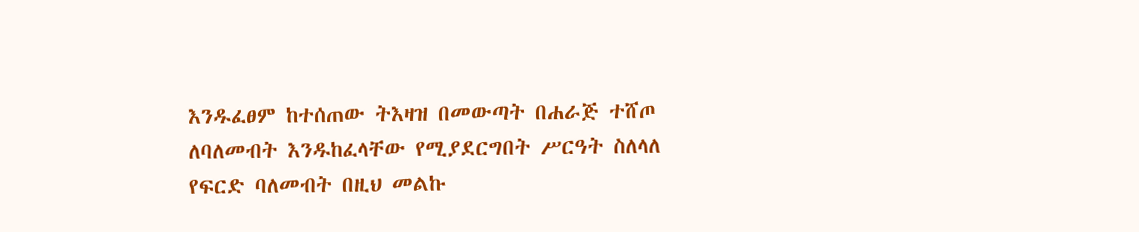እንዱፈፀም ከተሰጠው ትእዛዝ በመውጣት በሐራጅ ተሸጦ ለባለመብት እንዱከፈላቸው የሚያደርግበት ሥርዓት ስለላለ የፍርድ ባለመብት በዚህ መልኩ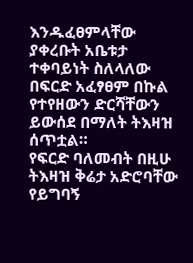እንዱፈፀምላቸው ያቀረቡት አቤቱታ ተቀባይነት ስለላለው በፍርድ አፈፃፀም በኩል የተየዘውን ድርሻቸውን ይውሰደ በማለት ትእዛዝ ሰጥቷል።
የፍርድ ባለመብት በዚሁ ትእዛዝ ቅሬታ አድሮባቸው የይግባኝ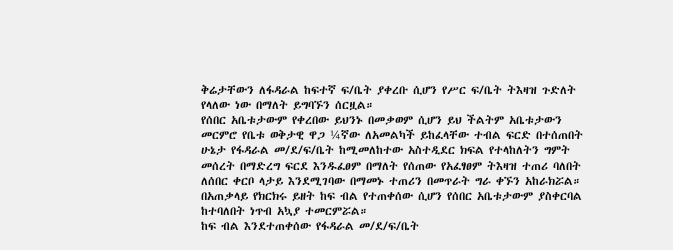ቅሬታቸውን ለፋዳራል ከፍተኛ ፍ/ቤት ያቀረቡ ሲሆን የሥር ፍ/ቤት ትእዛዝ ጉድለት የላለው ነው በማለት ይግባኙን ሰርዟል።
የሰበር አቤቱታውም የቀረበው ይህንኑ በመቃወም ሲሆን ይህ ችልትም አቤቱታውን መርምሮ የቤቱ ወቅታዊ ዋጋ ¼ኛው ለአመልካች ይከፈላቸው ተብል ፍርድ በተሰጠበት ሁኔታ የፋዳራል መ/ደ/ፍ/ቤት ከሚመለከተው አስተዲደር ክፍል የተላከለትን ግምት መሰረት በማድረግ ፍርደ እንዱፈፀም በማለት የሰጠው የአፈፃፀም ትእዛዝ ተጠሪ ባለበት ለሰበር ቀርቦ ላታይ እንደሚገባው በማመኑ ተጠሪን በመጥራት ግራ ቀኙን አከራክሯል። በአጠቃላይ የክርክሩ ይዘት ከፍ ብል የተጠቀሰው ሲሆን የሰበር አቤቱታውም ያስቀርባል ከተባለበት ነጥብ አኳያ ተመርምሯል።
ከፍ ብል እንደተጠቀሰው የፋዳራል መ/ደ/ፍ/ቤት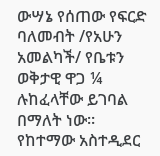ውሣኔ የሰጠው የፍርድ ባለመብት /የአሁን አመልካች/ የቤቱን ወቅታዊ ዋጋ ¼ ሉከፈላቸው ይገባል በማለት ነው። የከተማው አስተዲደር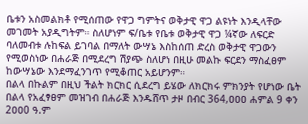ቤቱን አስመልክቶ የሚሰጠው የዋጋ ግምትና ወቅታዊ ዋጋ ልዩነት እንዲላቸው መገመት አያዲግትም። ስለሆነም ፍ/ቤቱ የቤቱ ወቅታዊ ዋጋ ¼ኛው ለፍርድ ባለመብቱ ሉከፍል ይገባል በማለት ውሣኔ እስከሰጠ ድረስ ወቅታዊ ዋጋውን የሚወስነው በሐራጅ በሚደረግ ሽያጭ ስለሆነ በዚሁ መልኩ ፍርደን ማስፈፀም ከውሣኔው እንደማፈንገጥ የሚቆጠር አይሆንም።
በልላ በኩልም በዚህ ችልት ክርክር ሲደረግ ይሄው ለክርክሩ ምክንያት የሆነው ቤት በልላ የአፈፃፀም መዝገብ በሐራጅ እንዱሸጥ ታዞ በብር 364,ዐዐዐ ሐምል 9 ቀን 2ዐዐ0 ዓ.ም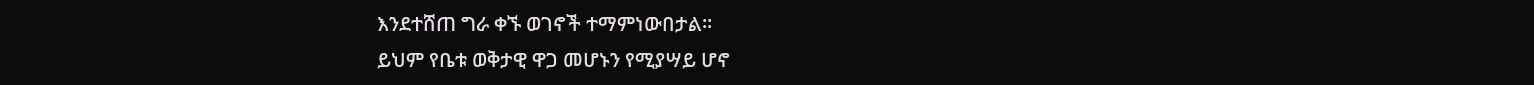እንደተሸጠ ግራ ቀኙ ወገኖች ተማምነውበታል።
ይህም የቤቱ ወቅታዊ ዋጋ መሆኑን የሚያሣይ ሆኖ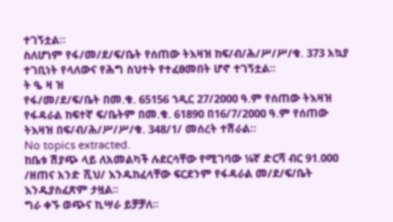ተገኝቷል።
ስለሆነም የፋ/መ/ደ/ፍ/ቤት የሰጠው ትእዛዝ ከፍ/ብ/ሕ/ሥ/ሥ/ቁ. 373 አኳያ ተገቢነት የላለውና የሕግ ስህተት የተፈፀመበት ሆኖ ተገኝቷል።
ት ዔ ዛ ዝ
የፋ/መ/ደ/ፍ/ቤት በመ.ቁ. 65156 ኀዲር 27/2ዐዐዐ ዓ.ም የሰጠው ትእዛዝ የፋዳራል ከፍተኛ ፍ/ቤትም በመ.ቁ. 6189ዐ በ16/7/2ዐዐዐ ዓ.ም የሰጠው ትእዛዝ በፍ/ብ/ሕ/ሥ/ሥ/ቁ. 348/1/ መሰረት ተሽራል።
No topics extracted.
ከቤቱ ሽያጭ ላይ ለአመልካች ሉደርሳቸው የሚገባው ¼ኛ ድርሻ ብር 91.ዐዐዐ /ዘጠና አንድ ሺህ/ እንዱከፈላቸው ፍርደንም የፋዳራል መ/ደ/ፍ/ቤት እንዱያስፈጽም ታዟል።
ግራ ቀኙ ወጭና ኪሣራ ይቻቻለ።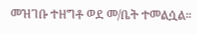መዝገቡ ተዘግቶ ወደ መ/ቤት ተመልሷል።